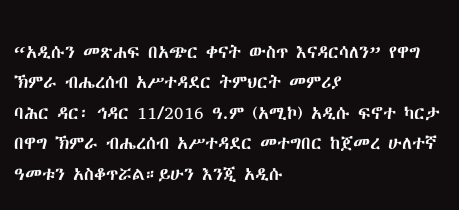“አዲሱን መጽሐፍ በአጭር ቀናት ውስጥ እናዳርሳለን” የዋግ ኽምራ ብሔረሰብ አሥተዳደር ትምህርት መምሪያ
ባሕር ዳር፡ ኅዳር 11/2016 ዓ.ም (አሚኮ) አዲሱ ፍኖተ ካርታ በዋግ ኽምራ ብሔረሰብ አሥተዳደር መተግበር ከጀመረ ሁለተኛ ዓመቱን አስቆጥሯል።ይሁን እንጂ አዲሱ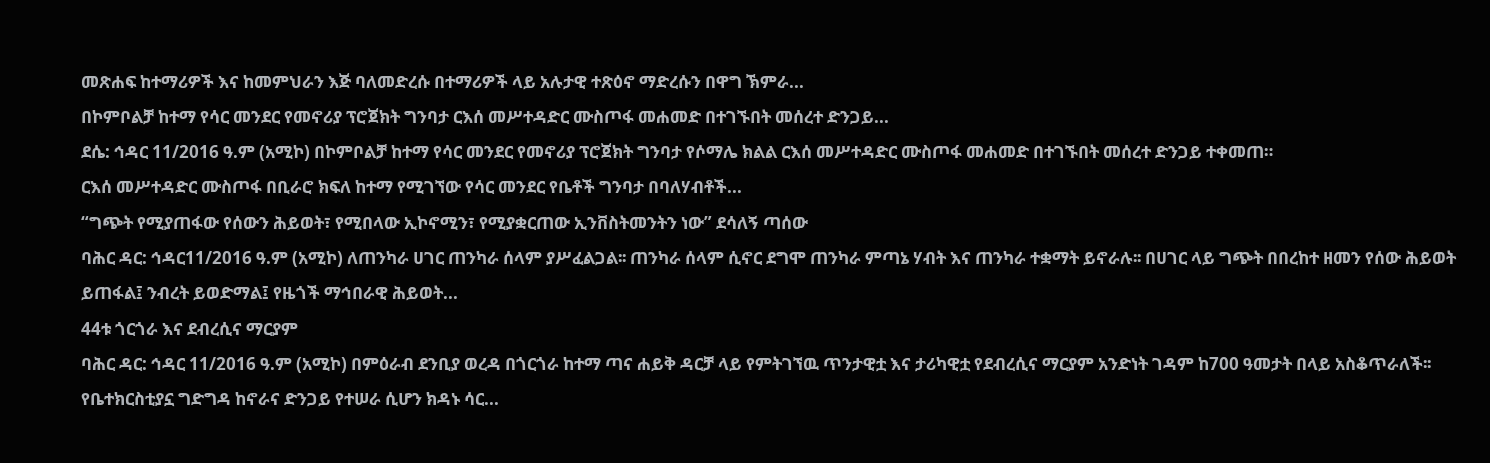መጽሐፍ ከተማሪዎች እና ከመምህራን እጅ ባለመድረሱ በተማሪዎች ላይ አሉታዊ ተጽዕኖ ማድረሱን በዋግ ኽምራ...
በኮምቦልቻ ከተማ የሳር መንደር የመኖሪያ ፕሮጀክት ግንባታ ርእሰ መሥተዳድር ሙስጦፋ መሐመድ በተገኙበት መሰረተ ድንጋይ...
ደሴ: ኅዳር 11/2016 ዓ.ም (አሚኮ) በኮምቦልቻ ከተማ የሳር መንደር የመኖሪያ ፕሮጀክት ግንባታ የሶማሌ ክልል ርእሰ መሥተዳድር ሙስጦፋ መሐመድ በተገኙበት መሰረተ ድንጋይ ተቀመጠ።
ርእሰ መሥተዳድር ሙስጦፋ በቢራሮ ክፍለ ከተማ የሚገኘው የሳር መንደር የቤቶች ግንባታ በባለሃብቶች...
“ግጭት የሚያጠፋው የሰውን ሕይወት፣ የሚበላው ኢኮኖሚን፣ የሚያቋርጠው ኢንቨስትመንትን ነው” ደሳለኝ ጣሰው
ባሕር ዳር: ኅዳር11/2016 ዓ.ም (አሚኮ) ለጠንካራ ሀገር ጠንካራ ሰላም ያሥፈልጋል፡፡ ጠንካራ ሰላም ሲኖር ደግሞ ጠንካራ ምጣኔ ሃብት እና ጠንካራ ተቋማት ይኖራሉ፡፡ በሀገር ላይ ግጭት በበረከተ ዘመን የሰው ሕይወት ይጠፋል፤ ንብረት ይወድማል፤ የዜጎች ማኅበራዊ ሕይወት...
44ቱ ጎርጎራ እና ደብረሲና ማርያም
ባሕር ዳር: ኅዳር 11/2016 ዓ.ም (አሚኮ) በምዕራብ ደንቢያ ወረዳ በጎርጎራ ከተማ ጣና ሐይቅ ዳርቻ ላይ የምትገኘዉ ጥንታዊቷ እና ታሪካዊቷ የደብረሲና ማርያም አንድነት ገዳም ከ700 ዓመታት በላይ አስቆጥራለች፡፡
የቤተክርስቲያኗ ግድግዳ ከኖራና ድንጋይ የተሠራ ሲሆን ክዳኑ ሳር...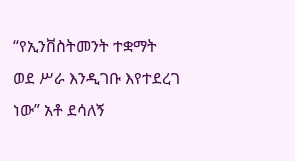“የኢንቨስትመንት ተቋማት ወደ ሥራ እንዲገቡ እየተደረገ ነው” አቶ ደሳለኝ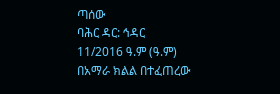ጣሰው
ባሕር ዳር: ኅዳር 11/2016 ዓ.ም (ዓ.ም) በአማራ ክልል በተፈጠረው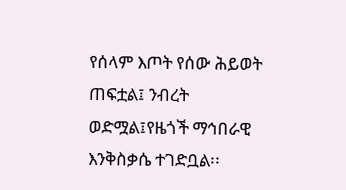የሰላም እጦት የሰው ሕይወት ጠፍቷል፤ ንብረት ወድሟል፤የዜጎች ማኅበራዊ እንቅስቃሴ ተገድቧል፡፡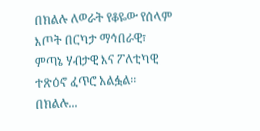በክልሉ ለወራት የቆዬው የሰላም እጦት በርካታ ማኅበራዊ፣ ምጣኔ ሃብታዊ እና ፖለቲካዊ ተጽዕኖ ፈጥሮ አልፏል፡፡ በክልሉ...